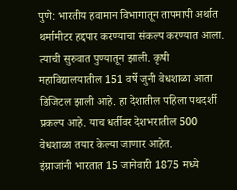पुणे: भारतीय हवामान विभागातून तापमापी अर्थात थर्मामीटर हद्दपार करण्याचा संकल्प करण्यात आला. त्याची सुरुवात पुण्यातून झाली. कृषी महाविद्यालयातील 151 वर्षे जुनी वेधशाळा आता डिजिटल झाली आहे. हा देशातील पहिला पथदर्शी प्रकल्प आहे. याच धर्तीवर देशभरातील 500 वेधशाळा तयार केल्या जाणार आहेत.
इंग्राजांनी भारतात 15 जानेवारी 1875 मध्ये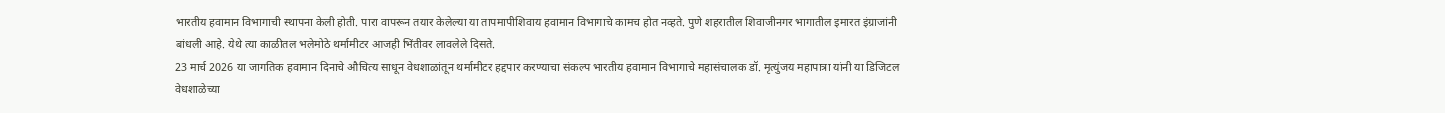भारतीय हवामान विभागाची स्थापना केली होती. पारा वापरून तयार केलेल्या या तापमापीशिवाय हवामान विभागाचे कामच होत नव्हते. पुणे शहरातील शिवाजीनगर भागातील इमारत इंग्राजांनी बांधली आहे. येथे त्या काळीतल भलेमोठे थर्मामीटर आजही भिंतीवर लावलेले दिसते.
23 मार्च 2026 या जागतिक हवामान दिनाचे औचित्य साधून वेधशाळांतून थर्मामीटर हद्दपार करण्याचा संकल्प भारतीय हवामान विभागाचे महासंचालक डॉ. मृत्युंजय महापात्रा यांनी या डिजिटल वेधशाळेच्या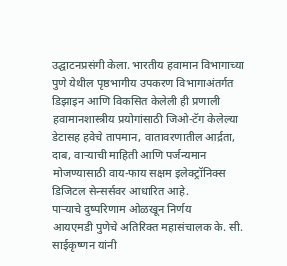उद्घाटनप्रसंगी केला. भारतीय हवामान विभागाच्या पुणे येथील पृष्ठभागीय उपकरण विभागाअंतर्गत डिझाइन आणि विकसित केलेली ही प्रणाली हवामानशास्त्रीय प्रयोगांसाठी जिओ-टॅग केलेल्या डेटासह हवेचे तापमान, वातावरणातील आर्द्रता, दाब, वाऱ्याची माहिती आणि पर्जन्यमान मोजण्यासाठी वाय-फाय सक्षम इलेक्ट्रॉनिक्स डिजिटल सेन्सर्सवर आधारित आहे.
पाऱ्याचे दुष्परिणाम ओळखून निर्णय
आयएमडी पुणेचे अतिरिक्त महासंचालक के. सी. साईकृष्णन यांनी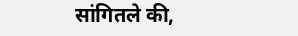सांगितले की,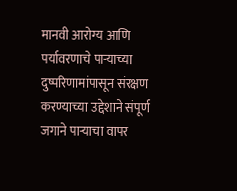मानवी आरोग्य आणि पर्यावरणाचे पाऱ्याच्या दुष्परिणामांपासून संरक्षण करण्याच्या उद्देशाने संपूर्ण जगाने पाऱ्याचा वापर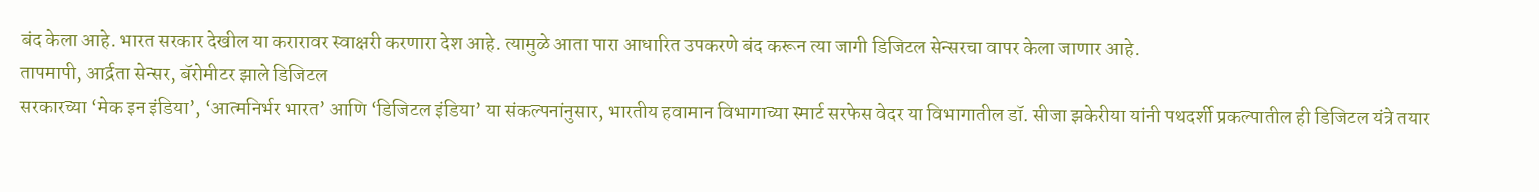बंद केला आहे. भारत सरकार देखील या करारावर स्वाक्षरी करणारा देश आहे. त्यामुळे आता पारा आधारित उपकरणे बंद करून त्या जागी डिजिटल सेन्सरचा वापर केला जाणार आहे.
तापमापी, आर्द्रता सेन्सर, बॅरोमीटर झाले डिजिटल
सरकारच्या ‘मेक इन इंडिया’, ‘आत्मनिर्भर भारत’ आणि ‘डिजिटल इंडिया’ या संकल्पनांनुसार, भारतीय हवामान विभागाच्या स्मार्ट सरफेस वेदर या विभागातील डॉ. सीजा झकेरीया यांनी पथदर्शी प्रकल्पातील ही डिजिटल यंत्रे तयार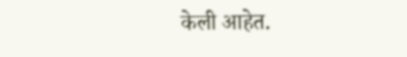केली आहेत.